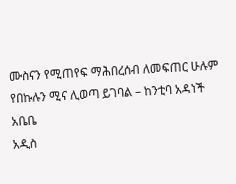ሙስናን የሚጠየፍ ማሕበረሰብ ለመፍጠር ሁሉም የበኩሉን ሚና ሊወጣ ይገባል – ከንቲባ አዳነች አቤቤ
አዲስ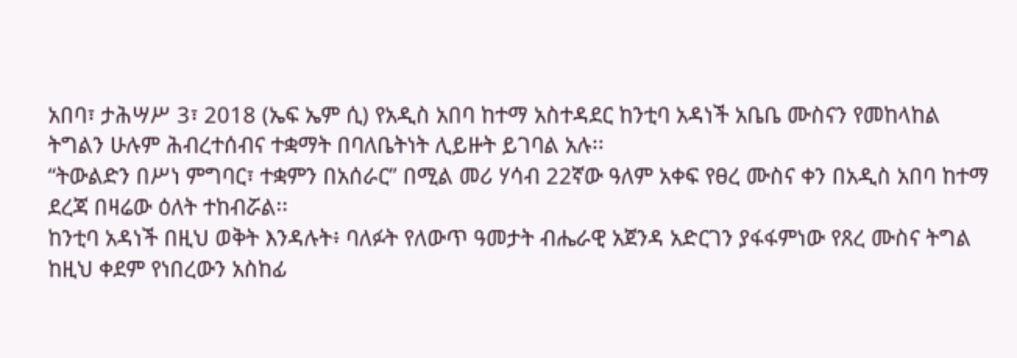አበባ፣ ታሕሣሥ 3፣ 2018 (ኤፍ ኤም ሲ) የአዲስ አበባ ከተማ አስተዳደር ከንቲባ አዳነች አቤቤ ሙስናን የመከላከል ትግልን ሁሉም ሕብረተሰብና ተቋማት በባለቤትነት ሊይዙት ይገባል አሉ፡፡
“ትውልድን በሥነ ምግባር፣ ተቋምን በአሰራር” በሚል መሪ ሃሳብ 22ኛው ዓለም አቀፍ የፀረ ሙስና ቀን በአዲስ አበባ ከተማ ደረጃ በዛሬው ዕለት ተከብሯል፡፡
ከንቲባ አዳነች በዚህ ወቅት እንዳሉት፥ ባለፉት የለውጥ ዓመታት ብሔራዊ አጀንዳ አድርገን ያፋፋምነው የጸረ ሙስና ትግል ከዚህ ቀደም የነበረውን አስከፊ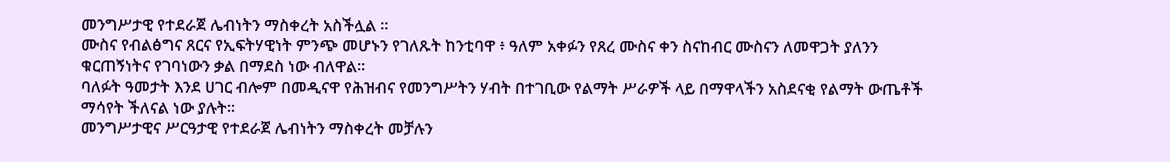መንግሥታዊ የተደራጀ ሌብነትን ማስቀረት አስችሏል ።
ሙስና የብልፅግና ጸርና የኢፍትሃዊነት ምንጭ መሆኑን የገለጹት ከንቲባዋ ፥ ዓለም አቀፉን የጸረ ሙስና ቀን ስናከብር ሙስናን ለመዋጋት ያለንን ቁርጠኝነትና የገባነውን ቃል በማደስ ነው ብለዋል።
ባለፉት ዓመታት እንደ ሀገር ብሎም በመዲናዋ የሕዝብና የመንግሥትን ሃብት በተገቢው የልማት ሥራዎች ላይ በማዋላችን አስደናቂ የልማት ውጤቶች ማሳየት ችለናል ነው ያሉት።
መንግሥታዊና ሥርዓታዊ የተደራጀ ሌብነትን ማስቀረት መቻሉን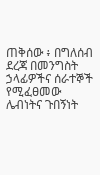ጠቅሰው ፥ በግለሰብ ደረጃ በመንግስት ኃላፊዎችና ሰራተኞች የሚፈፀመው ሌብነትና ጉበኝነት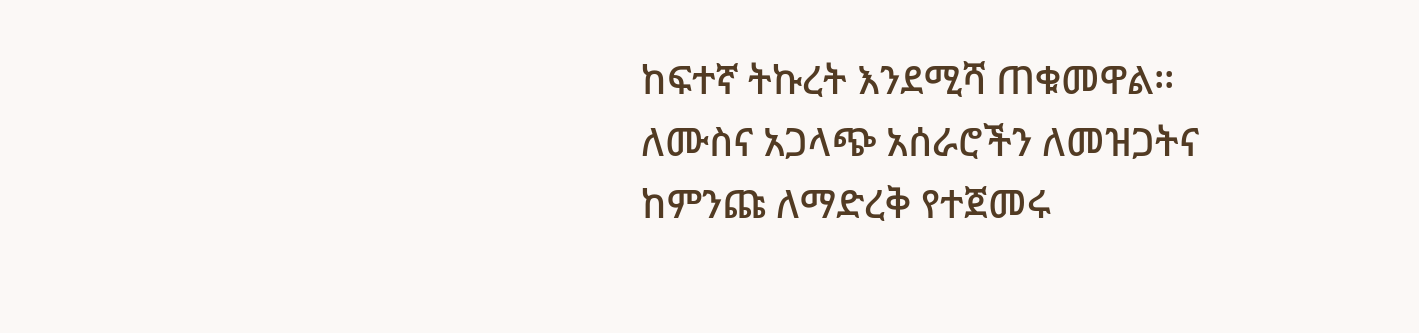ከፍተኛ ትኩረት እንደሚሻ ጠቁመዋል፡፡
ለሙስና አጋላጭ አሰራሮችን ለመዝጋትና ከምንጩ ለማድረቅ የተጀመሩ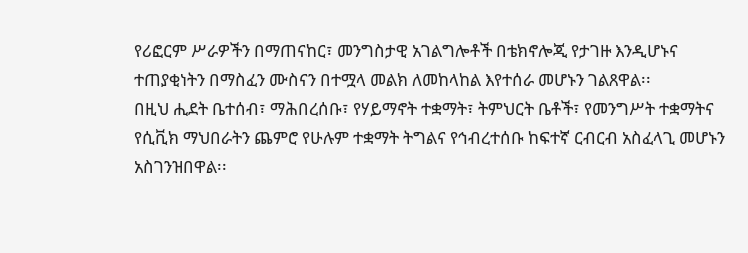የሪፎርም ሥራዎችን በማጠናከር፣ መንግስታዊ አገልግሎቶች በቴክኖሎጂ የታገዙ እንዲሆኑና ተጠያቂነትን በማስፈን ሙስናን በተሟላ መልክ ለመከላከል እየተሰራ መሆኑን ገልጸዋል፡፡
በዚህ ሒደት ቤተሰብ፣ ማሕበረሰቡ፣ የሃይማኖት ተቋማት፣ ትምህርት ቤቶች፣ የመንግሥት ተቋማትና የሲቪክ ማህበራትን ጨምሮ የሁሉም ተቋማት ትግልና የኅብረተሰቡ ከፍተኛ ርብርብ አስፈላጊ መሆኑን አስገንዝበዋል፡፡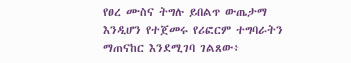የፀረ ሙስና ትግሉ ይበልጥ ውጤታማ እንዲሆን የተጀመሩ የሪፎርም ተግባራትን ማጠናከር እንደሚገባ ገልጸው፥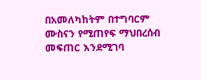በአመለካከትም በተግባርም ሙስናን የሚጠየፍ ማህበረሰብ መፍጠር እንደሚገባ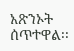አጽንኦት ሰጥተዋል፡፡